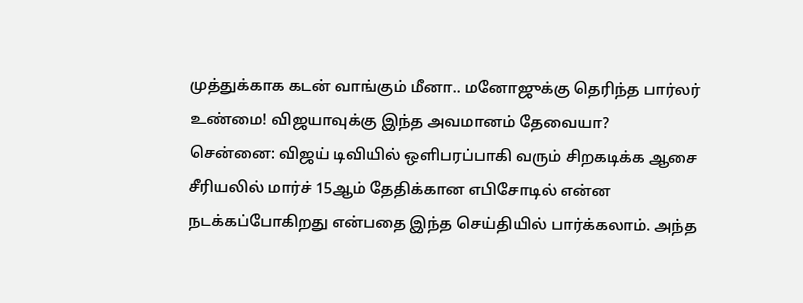முத்துக்காக கடன் வாங்கும் மீனா.. மனோஜுக்கு தெரிந்த பார்லர் உண்மை! விஜயாவுக்கு இந்த அவமானம் தேவையா?
சென்னை: விஜய் டிவியில் ஒளிபரப்பாகி வரும் சிறகடிக்க ஆசை சீரியலில் மார்ச் 15ஆம் தேதிக்கான எபிசோடில் என்ன நடக்கப்போகிறது என்பதை இந்த செய்தியில் பார்க்கலாம். அந்த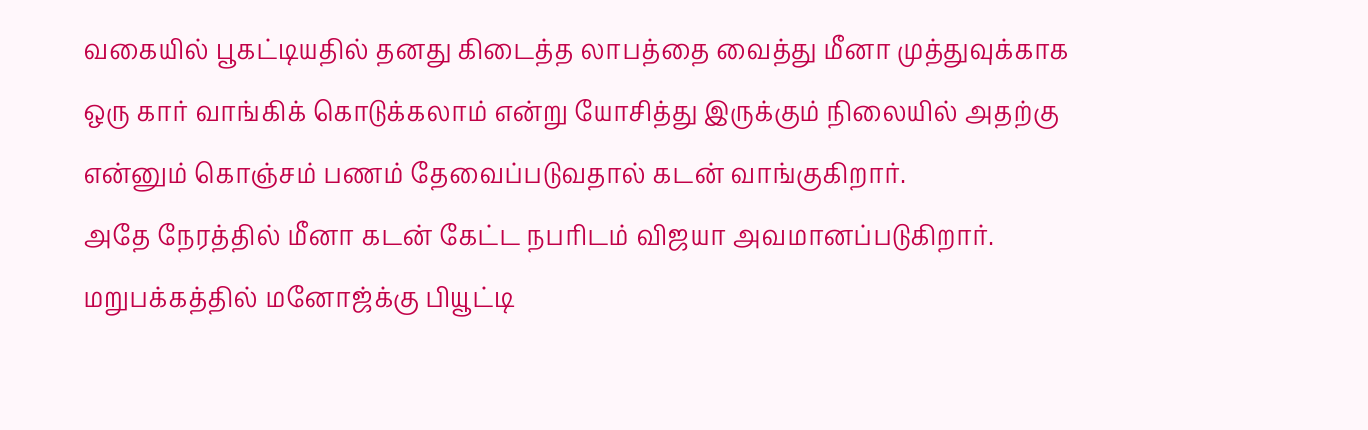வகையில் பூகட்டியதில் தனது கிடைத்த லாபத்தை வைத்து மீனா முத்துவுக்காக ஒரு கார் வாங்கிக் கொடுக்கலாம் என்று யோசித்து இருக்கும் நிலையில் அதற்கு என்னும் கொஞ்சம் பணம் தேவைப்படுவதால் கடன் வாங்குகிறார்.
அதே நேரத்தில் மீனா கடன் கேட்ட நபரிடம் விஜயா அவமானப்படுகிறார். மறுபக்கத்தில் மனோஜ்க்கு பியூட்டி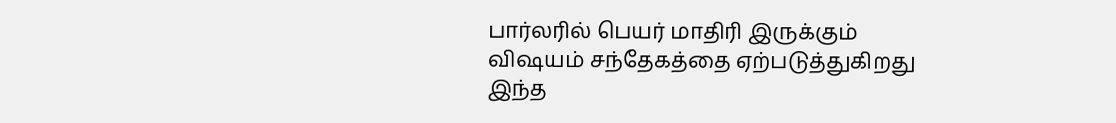பார்லரில் பெயர் மாதிரி இருக்கும் விஷயம் சந்தேகத்தை ஏற்படுத்துகிறது இந்த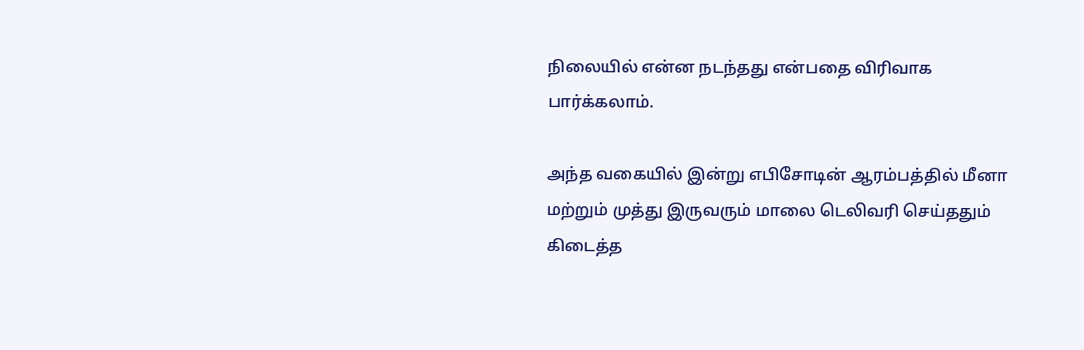நிலையில் என்ன நடந்தது என்பதை விரிவாக பார்க்கலாம்.

அந்த வகையில் இன்று எபிசோடின் ஆரம்பத்தில் மீனா மற்றும் முத்து இருவரும் மாலை டெலிவரி செய்ததும் கிடைத்த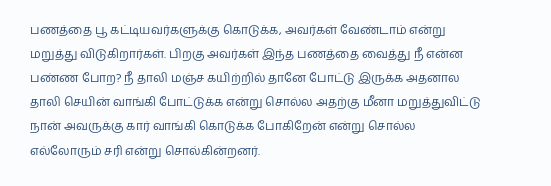பணத்தை பூ கட்டியவர்களுக்கு கொடுக்க, அவர்கள் வேண்டாம் என்று மறுத்து விடுகிறார்கள். பிறகு அவர்கள் இந்த பணத்தை வைத்து நீ என்ன பண்ண போற? நீ தாலி மஞ்ச கயிற்றில் தானே போட்டு இருக்க அதனால தாலி செயின் வாங்கி போட்டுக்க என்று சொல்ல அதற்கு மீனா மறுத்துவிட்டு நான் அவருக்கு கார் வாங்கி கொடுக்க போகிறேன் என்று சொல்ல எல்லோரும் சரி என்று சொல்கின்றனர்.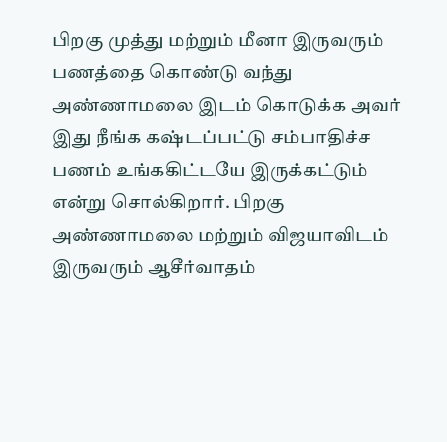பிறகு முத்து மற்றும் மீனா இருவரும் பணத்தை கொண்டு வந்து அண்ணாமலை இடம் கொடுக்க அவர் இது நீங்க கஷ்டப்பட்டு சம்பாதிச்ச பணம் உங்ககிட்டயே இருக்கட்டும் என்று சொல்கிறார். பிறகு அண்ணாமலை மற்றும் விஜயாவிடம் இருவரும் ஆசீர்வாதம்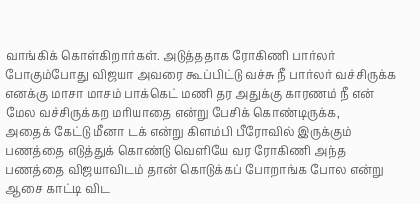வாங்கிக் கொள்கிறார்கள். அடுத்ததாக ரோகிணி பார்லர் போகும்போது விஜயா அவரை கூப்பிட்டு வச்சு நீ பார்லர் வச்சிருக்க எனக்கு மாசா மாசம் பாக்கெட் மணி தர அதுக்கு காரணம் நீ என் மேல வச்சிருக்கற மரியாதை என்று பேசிக் கொண்டிருக்க,
அதைக் கேட்டு மீனா டக் என்று கிளம்பி பீரோவில் இருக்கும் பணத்தை எடுத்துக் கொண்டு வெளியே வர ரோகிணி அந்த பணத்தை விஜயாவிடம் தான் கொடுக்கப் போறாங்க போல என்று ஆசை காட்டி விட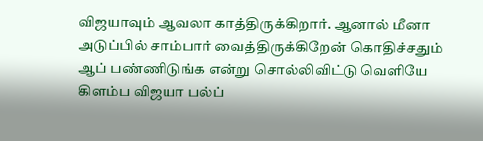விஜயாவும் ஆவலா காத்திருக்கிறார். ஆனால் மீனா அடுப்பில் சாம்பார் வைத்திருக்கிறேன் கொதிச்சதும் ஆப் பண்ணிடுங்க என்று சொல்லிவிட்டு வெளியே கிளம்ப விஜயா பல்ப்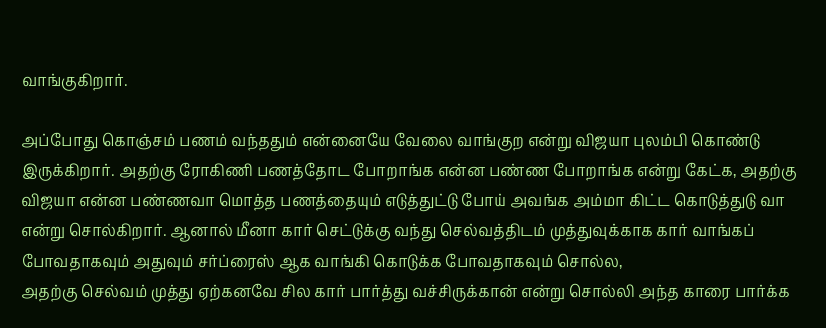வாங்குகிறார்.

அப்போது கொஞ்சம் பணம் வந்ததும் என்னையே வேலை வாங்குற என்று விஜயா புலம்பி கொண்டு இருக்கிறார். அதற்கு ரோகிணி பணத்தோட போறாங்க என்ன பண்ண போறாங்க என்று கேட்க, அதற்கு விஜயா என்ன பண்ணவா மொத்த பணத்தையும் எடுத்துட்டு போய் அவங்க அம்மா கிட்ட கொடுத்துடு வா என்று சொல்கிறார். ஆனால் மீனா கார் செட்டுக்கு வந்து செல்வத்திடம் முத்துவுக்காக கார் வாங்கப் போவதாகவும் அதுவும் சர்ப்ரைஸ் ஆக வாங்கி கொடுக்க போவதாகவும் சொல்ல,
அதற்கு செல்வம் முத்து ஏற்கனவே சில கார் பார்த்து வச்சிருக்கான் என்று சொல்லி அந்த காரை பார்க்க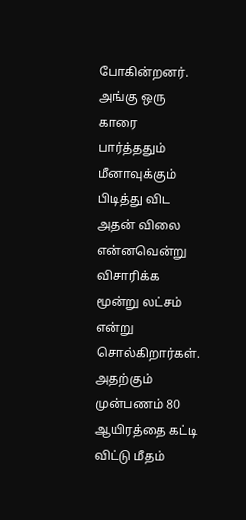போகின்றனர். அங்கு ஒரு காரை பார்த்ததும் மீனாவுக்கும் பிடித்து விட அதன் விலை என்னவென்று விசாரிக்க மூன்று லட்சம் என்று சொல்கிறார்கள். அதற்கும் முன்பணம் 80 ஆயிரத்தை கட்டி விட்டு மீதம்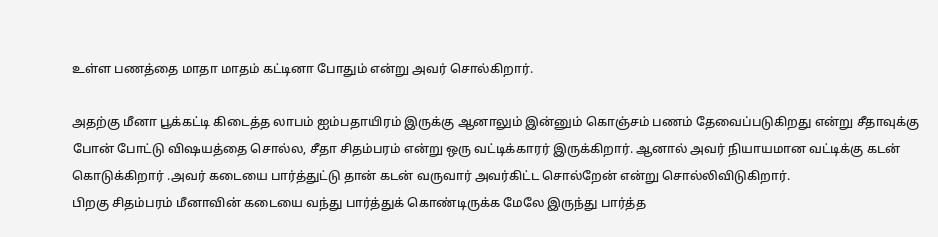உள்ள பணத்தை மாதா மாதம் கட்டினா போதும் என்று அவர் சொல்கிறார்.

அதற்கு மீனா பூக்கட்டி கிடைத்த லாபம் ஐம்பதாயிரம் இருக்கு ஆனாலும் இன்னும் கொஞ்சம் பணம் தேவைப்படுகிறது என்று சீதாவுக்கு போன் போட்டு விஷயத்தை சொல்ல, சீதா சிதம்பரம் என்று ஒரு வட்டிக்காரர் இருக்கிறார். ஆனால் அவர் நியாயமான வட்டிக்கு கடன் கொடுக்கிறார் .அவர் கடையை பார்த்துட்டு தான் கடன் வருவார் அவர்கிட்ட சொல்றேன் என்று சொல்லிவிடுகிறார்.
பிறகு சிதம்பரம் மீனாவின் கடையை வந்து பார்த்துக் கொண்டிருக்க மேலே இருந்து பார்த்த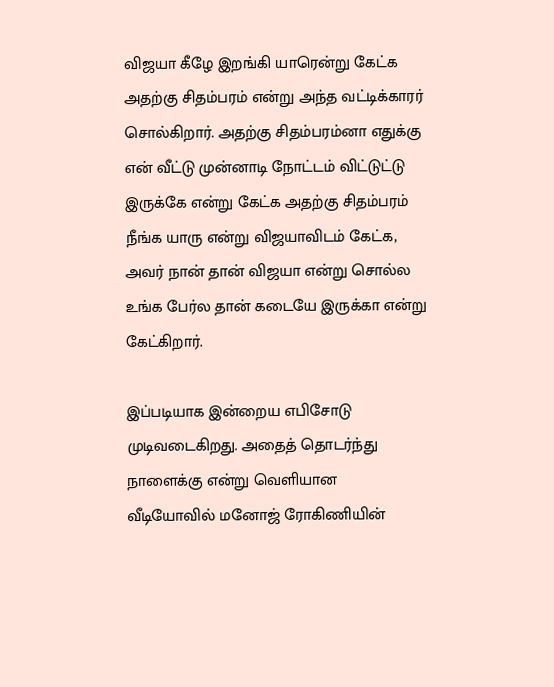விஜயா கீழே இறங்கி யாரென்று கேட்க அதற்கு சிதம்பரம் என்று அந்த வட்டிக்காரர் சொல்கிறார். அதற்கு சிதம்பரம்னா எதுக்கு என் வீட்டு முன்னாடி நோட்டம் விட்டுட்டு இருக்கே என்று கேட்க அதற்கு சிதம்பரம் நீங்க யாரு என்று விஜயாவிடம் கேட்க, அவர் நான் தான் விஜயா என்று சொல்ல உங்க பேர்ல தான் கடையே இருக்கா என்று கேட்கிறார்.

இப்படியாக இன்றைய எபிசோடு முடிவடைகிறது. அதைத் தொடர்ந்து நாளைக்கு என்று வெளியான வீடியோவில் மனோஜ் ரோகிணியின்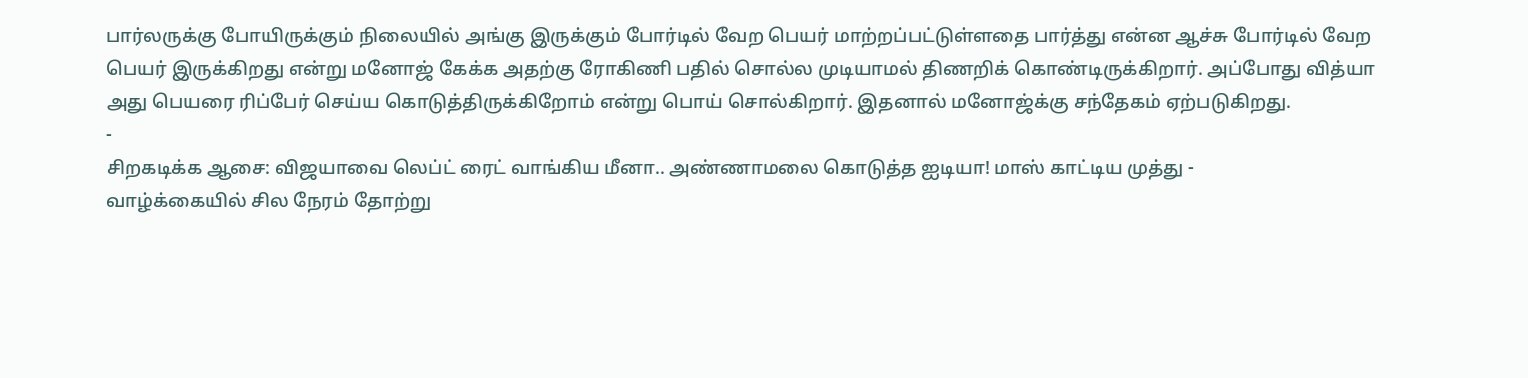பார்லருக்கு போயிருக்கும் நிலையில் அங்கு இருக்கும் போர்டில் வேற பெயர் மாற்றப்பட்டுள்ளதை பார்த்து என்ன ஆச்சு போர்டில் வேற பெயர் இருக்கிறது என்று மனோஜ் கேக்க அதற்கு ரோகிணி பதில் சொல்ல முடியாமல் திணறிக் கொண்டிருக்கிறார். அப்போது வித்யா அது பெயரை ரிப்பேர் செய்ய கொடுத்திருக்கிறோம் என்று பொய் சொல்கிறார். இதனால் மனோஜ்க்கு சந்தேகம் ஏற்படுகிறது.
-
சிறகடிக்க ஆசை: விஜயாவை லெப்ட் ரைட் வாங்கிய மீனா.. அண்ணாமலை கொடுத்த ஐடியா! மாஸ் காட்டிய முத்து -
வாழ்க்கையில் சில நேரம் தோற்று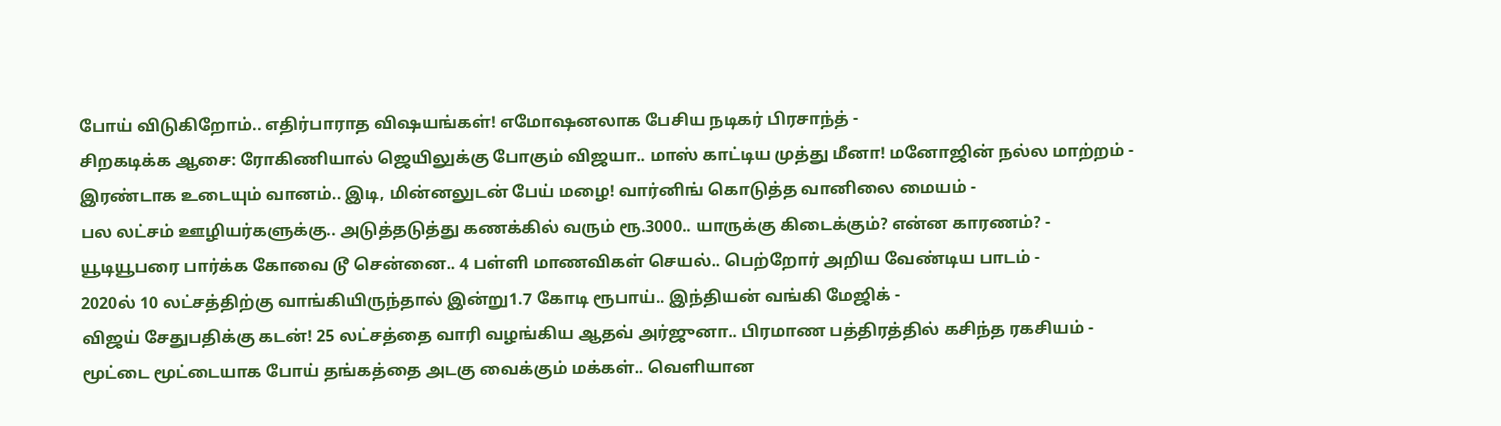போய் விடுகிறோம்.. எதிர்பாராத விஷயங்கள்! எமோஷனலாக பேசிய நடிகர் பிரசாந்த் -
சிறகடிக்க ஆசை: ரோகிணியால் ஜெயிலுக்கு போகும் விஜயா.. மாஸ் காட்டிய முத்து மீனா! மனோஜின் நல்ல மாற்றம் -
இரண்டாக உடையும் வானம்.. இடி, மின்னலுடன் பேய் மழை! வார்னிங் கொடுத்த வானிலை மையம் -
பல லட்சம் ஊழியர்களுக்கு.. அடுத்தடுத்து கணக்கில் வரும் ரூ.3000.. யாருக்கு கிடைக்கும்? என்ன காரணம்? -
யூடியூபரை பார்க்க கோவை டூ சென்னை.. 4 பள்ளி மாணவிகள் செயல்.. பெற்றோர் அறிய வேண்டிய பாடம் -
2020ல் 10 லட்சத்திற்கு வாங்கியிருந்தால் இன்று1.7 கோடி ரூபாய்.. இந்தியன் வங்கி மேஜிக் -
விஜய் சேதுபதிக்கு கடன்! 25 லட்சத்தை வாரி வழங்கிய ஆதவ் அர்ஜுனா.. பிரமாண பத்திரத்தில் கசிந்த ரகசியம் -
மூட்டை மூட்டையாக போய் தங்கத்தை அடகு வைக்கும் மக்கள்.. வெளியான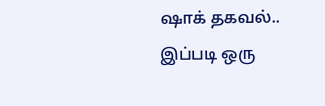ஷாக் தகவல்.. இப்படி ஒரு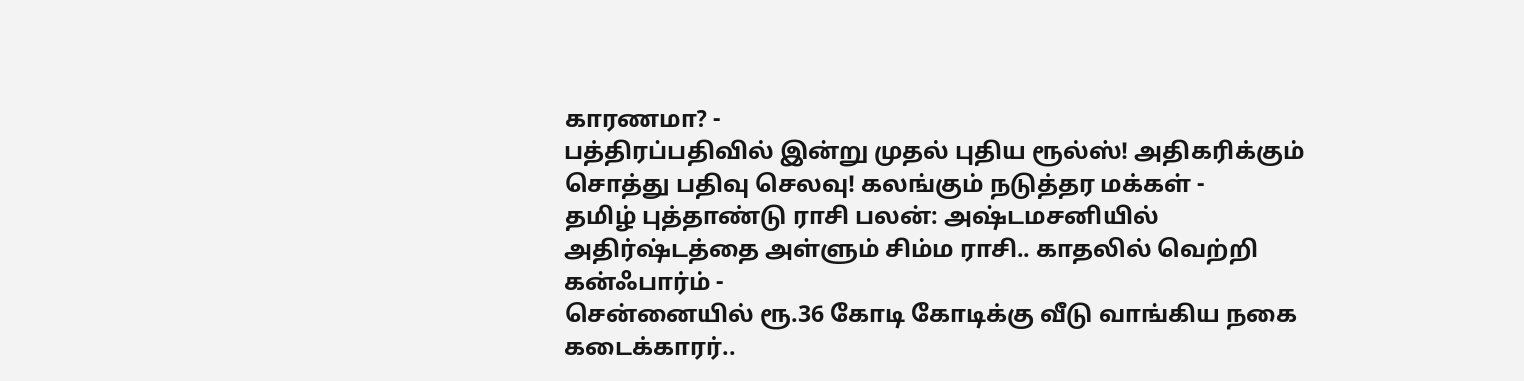காரணமா? -
பத்திரப்பதிவில் இன்று முதல் புதிய ரூல்ஸ்! அதிகரிக்கும் சொத்து பதிவு செலவு! கலங்கும் நடுத்தர மக்கள் -
தமிழ் புத்தாண்டு ராசி பலன்: அஷ்டமசனியில் அதிர்ஷ்டத்தை அள்ளும் சிம்ம ராசி.. காதலில் வெற்றி கன்ஃபார்ம் -
சென்னையில் ரூ.36 கோடி கோடிக்கு வீடு வாங்கிய நகை கடைக்காரர்..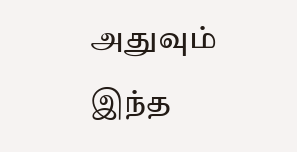அதுவும் இந்த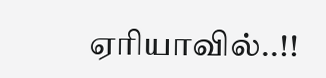ஏரியாவில்..!!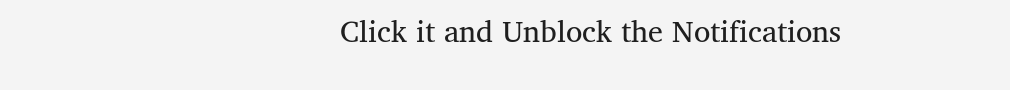Click it and Unblock the Notifications